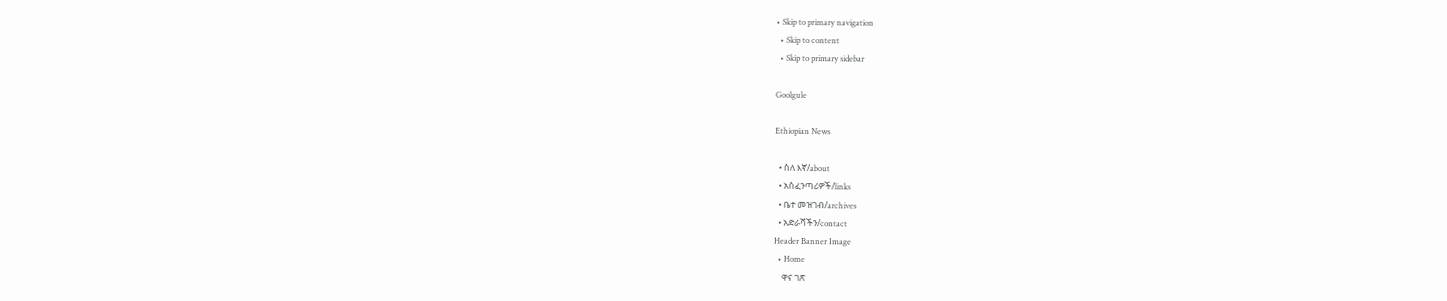• Skip to primary navigation
  • Skip to content
  • Skip to primary sidebar

Goolgule

Ethiopian News

  • ስለ እኛ/about
  • አስፈንጣሪዎች/links
  • ቤተ መዝገብ/archives
  • አድራሻችን/contact
Header Banner Image
  • Home
    ዋና ገጽ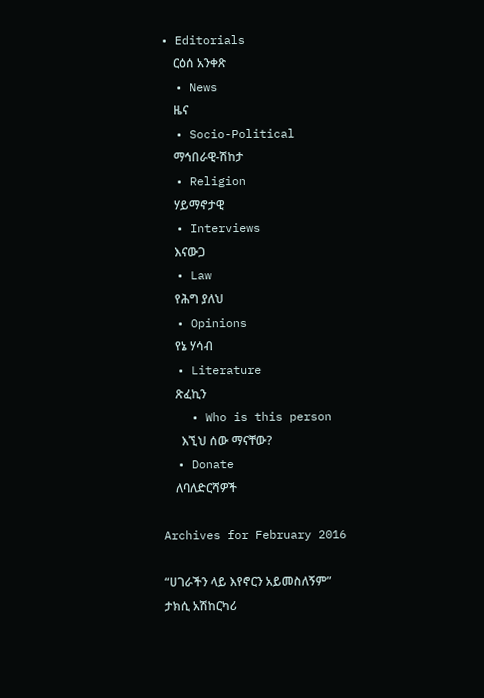• Editorials
    ርዕሰ አንቀጽ
  • News
    ዜና
  • Socio-Political
    ማኅበራዊ-ሽከታ
  • Religion
    ሃይማኖታዊ
  • Interviews
    እናውጋ
  • Law
    የሕግ ያለህ
  • Opinions
    የኔ ሃሳብ
  • Literature
    ጽፈኪን
    • Who is this person
      እኚህ ሰው ማናቸው?
  • Donate
    ለባለድርሻዎች

Archives for February 2016

“ሀገራችን ላይ እየኖርን አይመስለኝም” ታክሲ አሽከርካሪ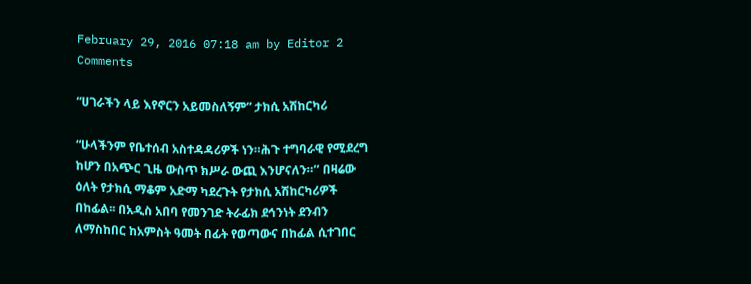February 29, 2016 07:18 am by Editor 2 Comments

“ሀገራችን ላይ እየኖርን አይመስለኝም” ታክሲ አሽከርካሪ

“ሁላችንም የቤተሰብ አስተዳዳሪዎች ነን።ሕጉ ተግባራዊ የሚደረግ ከሆን በአጭር ጊዜ ውስጥ ክሥራ ውጪ እንሆናለን።’’ በዛሬው ዕለት የታክሲ ማቆም አድማ ካደረጉት የታክሲ አሽከርካሪዎች በከፊል፡፡ በአዲስ አበባ የመንገድ ትራፊክ ደኅንነት ደንብን ለማስከበር ከአምስት ዓመት በፊት የወጣውና በከፊል ሲተገበር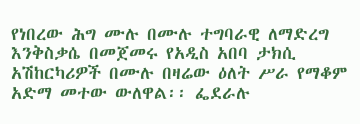የነበረው ሕግ ሙሉ በሙሉ ተግባራዊ ለማድረግ እንቅስቃሴ በመጀመሩ የአዲስ አበባ ታክሲ አሽከርካሪዎች በሙሉ በዛሬው ዕለት ሥራ የማቆም አድማ መተው ውለዋል፡፡ ፌደራሉ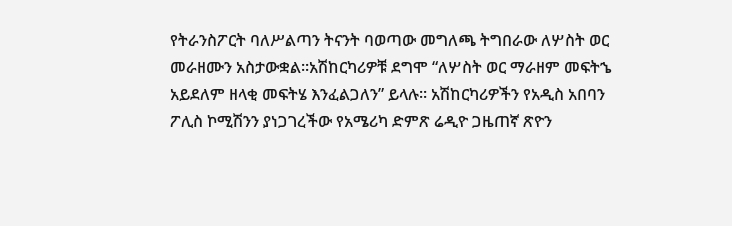የትራንስፖርት ባለሥልጣን ትናንት ባወጣው መግለጫ ትግበራው ለሦስት ወር መራዘሙን አስታውቋል፡፡አሽከርካሪዎቹ ደግሞ “ለሦስት ወር ማራዘም መፍትኄ አይደለም ዘላቂ መፍትሄ እንፈልጋለን” ይላሉ፡፡ አሽከርካሪዎችን የአዲስ አበባን ፖሊስ ኮሚሽንን ያነጋገረችው የአሜሪካ ድምጽ ሬዲዮ ጋዜጠኛ ጽዮን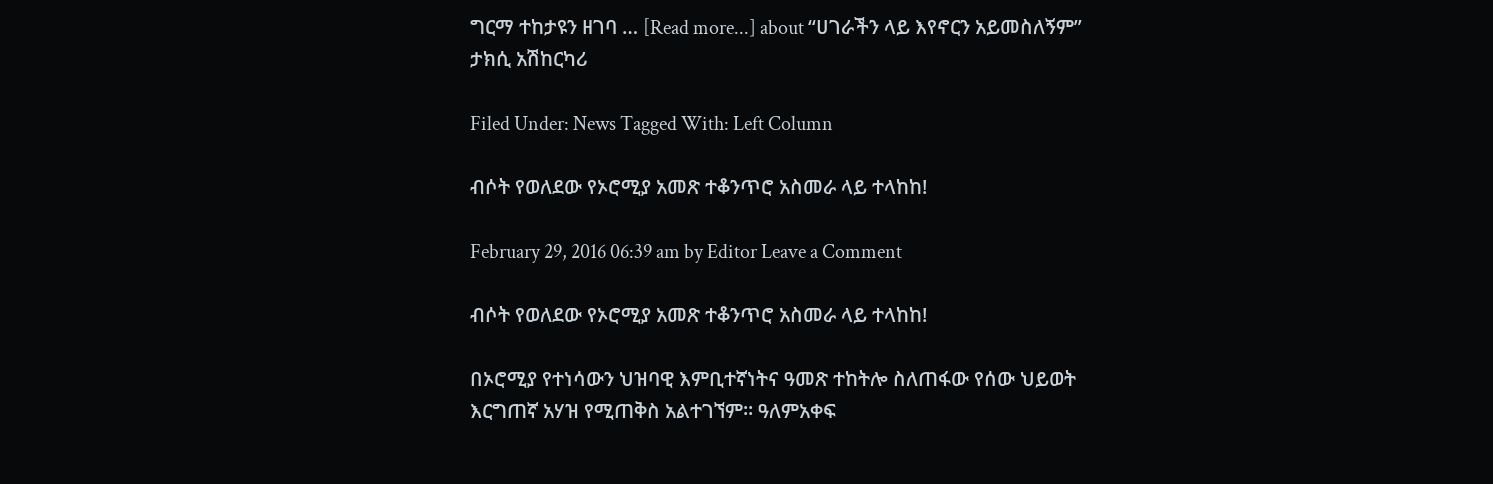ግርማ ተከታዩን ዘገባ … [Read more...] about “ሀገራችን ላይ እየኖርን አይመስለኝም” ታክሲ አሽከርካሪ

Filed Under: News Tagged With: Left Column

ብሶት የወለደው የኦሮሚያ አመጽ ተቆንጥሮ አስመራ ላይ ተላከከ!

February 29, 2016 06:39 am by Editor Leave a Comment

ብሶት የወለደው የኦሮሚያ አመጽ ተቆንጥሮ አስመራ ላይ ተላከከ!

በኦሮሚያ የተነሳውን ህዝባዊ እምቢተኛነትና ዓመጽ ተከትሎ ስለጠፋው የሰው ህይወት እርግጠኛ አሃዝ የሚጠቅስ አልተገኘም። ዓለምአቀፍ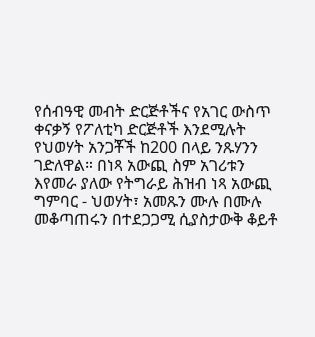የሰብዓዊ መብት ድርጅቶችና የአገር ውስጥ ቀናቃኝ የፖለቲካ ድርጅቶች እንደሚሉት የህወሃት አንጋቾች ከ200 በላይ ንጹሃንን ገድለዋል። በነጻ አውጪ ስም አገሪቱን እየመራ ያለው የትግራይ ሕዝብ ነጻ አውጪ ግምባር - ህወሃት፣ አመጹን ሙሉ በሙሉ መቆጣጠሩን በተደጋጋሚ ሲያስታውቅ ቆይቶ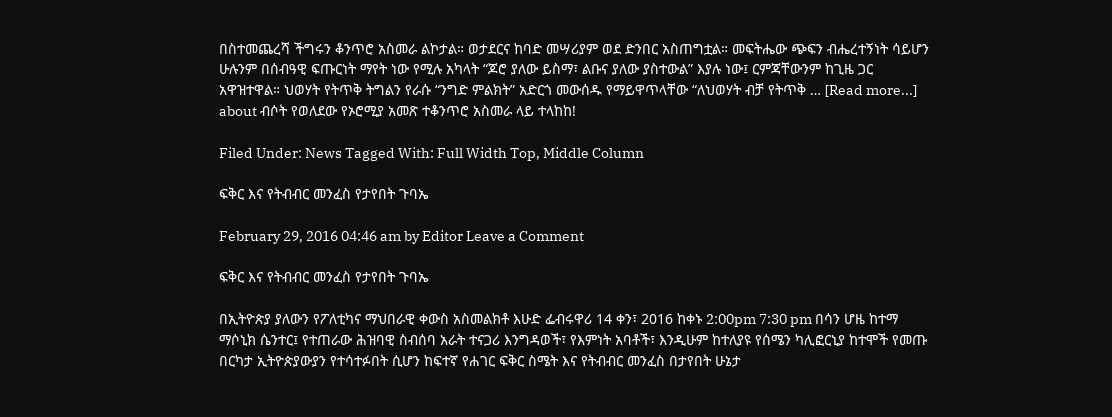በስተመጨረሻ ችግሩን ቆንጥሮ አስመራ ልኮታል። ወታደርና ከባድ መሣሪያም ወደ ድንበር አስጠግቷል። መፍትሔው ጭፍን ብሔረተኝነት ሳይሆን ሁሉንም በሰብዓዊ ፍጡርነት ማየት ነው የሚሉ አካላት “ጆሮ ያለው ይስማ፣ ልቡና ያለው ያስተውል” እያሉ ነው፤ ርምጃቸውንም ከጊዜ ጋር አዋዝተዋል። ህወሃት የትጥቅ ትግልን የራሱ “ንግድ ምልክት” አድርጎ መውሰዱ የማይዋጥላቸው “ለህወሃት ብቻ የትጥቅ … [Read more...] about ብሶት የወለደው የኦሮሚያ አመጽ ተቆንጥሮ አስመራ ላይ ተላከከ!

Filed Under: News Tagged With: Full Width Top, Middle Column

ፍቅር እና የትብብር መንፈስ የታየበት ጉባኤ

February 29, 2016 04:46 am by Editor Leave a Comment

ፍቅር እና የትብብር መንፈስ የታየበት ጉባኤ

በኢትዮጵያ ያለውን የፖለቲካና ማህበራዊ ቀውስ አስመልክቶ እሁድ ፌብሩዋሪ 14 ቀን፣ 2016 ከቀኑ 2:00pm 7:30 pm በሳን ሆዜ ከተማ ማሶኒክ ሴንተር፤ የተጠራው ሕዝባዊ ስብሰባ አራት ተናጋሪ እንግዳወች፣ የእምነት አባቶች፣ እንዲሁም ከተለያዩ የሰሜን ካሊፎርኒያ ከተሞች የመጡ በርካታ ኢትዮጵያውያን የተሳተፉበት ሲሆን ከፍተኛ የሐገር ፍቅር ስሜት እና የትብብር መንፈስ በታየበት ሁኔታ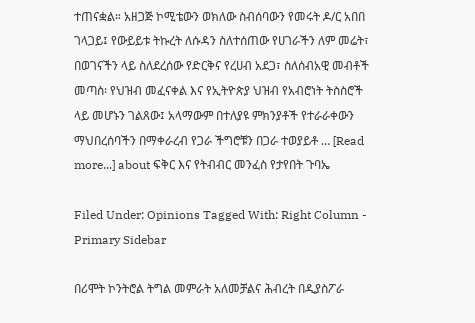ተጠናቋል። አዘጋጅ ኮሚቴውን ወክለው ስብሰባውን የመሩት ዶ/ር አበበ ገላጋይ፤ የውይይቱ ትኩረት ለሱዳን ስለተሰጠው የሀገራችን ለም መሬት፣ በወገናችን ላይ ስለደረሰው የድርቅና የረሀብ አደጋ፣ ስለሰብአዊ መብቶች መጣስ፡ የህዝብ መፈናቀል እና የኢትዮጵያ ህዝብ የአብሮነት ትስስሮች ላይ መሆኑን ገልጸው፤ አላማውም በተለያዩ ምክንያቶች የተራራቀውን ማህበረሰባችን በማቀራረብ የጋራ ችግሮቹን በጋራ ተወያይቶ … [Read more...] about ፍቅር እና የትብብር መንፈስ የታየበት ጉባኤ

Filed Under: Opinions Tagged With: Right Column - Primary Sidebar

በሪሞት ኮንትሮል ትግል መምራት አለመቻልና ሕብረት በዲያስፖራ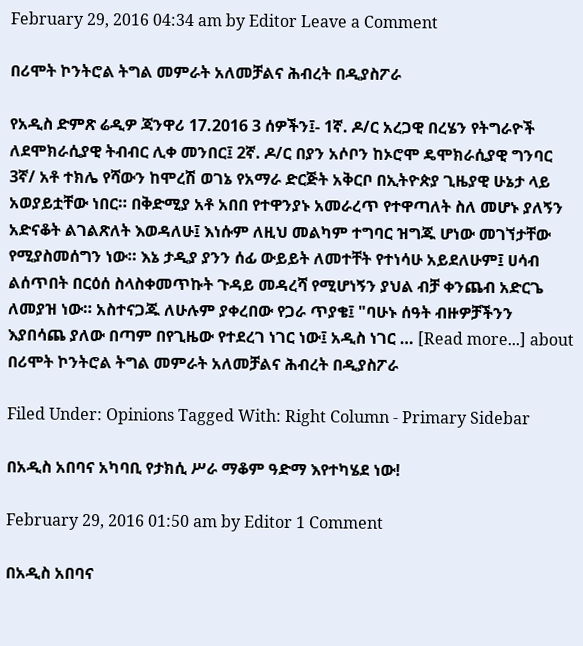February 29, 2016 04:34 am by Editor Leave a Comment

በሪሞት ኮንትሮል ትግል መምራት አለመቻልና ሕብረት በዲያስፖራ

የአዲስ ድምጽ ሬዲዎ ጃንዋሪ 17.2016 3 ሰዎችን፤- 1ኛ. ዶ/ር አረጋዊ በረሄን የትግራዮች ለደሞክራሲያዊ ትብብር ሊቀ መንበር፤ 2ኛ. ዶ/ር በያን አሶቦን ከኦሮሞ ዴሞክራሲያዊ ግንባር 3ኛ/ አቶ ተክሌ የሻውን ከሞረሽ ወገኔ የአማራ ድርጅት አቅርቦ በኢትዮጵያ ጊዜያዊ ሁኔታ ላይ አወያይቷቸው ነበር። በቅድሚያ አቶ አበበ የተዋንያኑ አመራረጥ የተዋጣለት ስለ መሆኑ ያለኝን አድናቆት ልገልጽለት እወዳለሁ፤ እነሱም ለዚህ መልካም ተግባር ዝግጁ ሆነው መገኘታቸው የሚያስመሰግን ነው። እኔ ታዲያ ያንን ሰፊ ውይይት ለመተቸት የተነሳሁ አይደለሁም፤ ሀሳብ ልሰጥበት በርዕሰ ስላስቀመጥኩት ጉዳይ መዳረሻ የሚሆነኝን ያህል ብቻ ቀንጨብ አድርጌ ለመያዝ ነው። አስተናጋጁ ለሁሉም ያቀረበው የጋራ ጥያቄ፤ "ባሁኑ ሰዓት ብዙዎቻችንን እያበሳጨ ያለው በጣም በየጊዜው የተደረገ ነገር ነው፤ አዲስ ነገር … [Read more...] about በሪሞት ኮንትሮል ትግል መምራት አለመቻልና ሕብረት በዲያስፖራ

Filed Under: Opinions Tagged With: Right Column - Primary Sidebar

በአዲስ አበባና አካባቢ የታክሲ ሥራ ማቆም ዓድማ እየተካሄደ ነው!

February 29, 2016 01:50 am by Editor 1 Comment

በአዲስ አበባና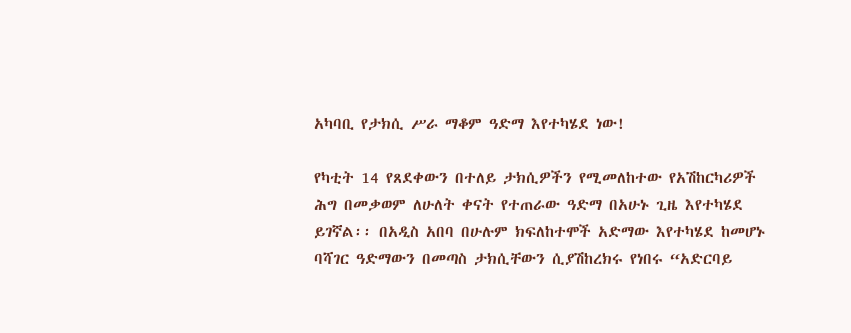አካባቢ የታክሲ ሥራ ማቆም ዓድማ እየተካሄደ ነው!

የካቲት 14 የጸደቀውን በተለይ ታክሲዎችን የሚመለከተው የአሽከርካሪዎች ሕግ በመቃወም ለሁለት ቀናት የተጠራው ዓድማ በአሁኑ ጊዜ እየተካሄደ ይገኛል፡፡ በአዲስ አበባ በሁሉም ክፍለከተሞች አድማው እየተካሄደ ከመሆኑ ባሻገር ዓድማውን በመጣስ ታክሲቸውን ሲያሽከረክሩ የነበሩ “አድርባይ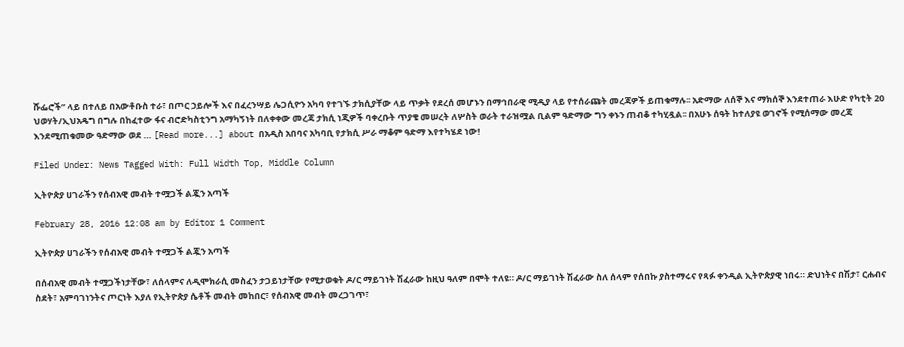ሹፌሮች” ላይ በተለይ በአውቶቡስ ተራ፣ በጦር ኃይሎች እና በፈረንሣይ ሌጋሲዮን አካባ የተገኙ ታክሲያቸው ላይ ጥቃት የደረሰ መሆኑን በማኅበራዊ ሚዲያ ላይ የተሰራጩት መረጃዎች ይጠቁማሉ፡፡ አድማው ለሰኞ እና ማክሰኞ እንደተጠራ እሁድ የካቲት 20 ህወሃት/ኢህአዴግ በግሉ በከፈተው ፋና ብሮድካስቲንግ አማካኝነት በለቀቀው መረጃ ታክሲ ነጂዎች ባቀረቡት ጥያቄ መሠረት ለሦስት ወራት ተራዝሟል ቢልም ዓድማው ግን ቀኑን ጠብቆ ተካሂዷል፡፡ በአሁኑ ሰዓት ከተለያዩ ወገኖች የሚሰማው መረጃ እንደሚጠቁመው ዓድማው ወደ … [Read more...] about በአዲስ አበባና አካባቢ የታክሲ ሥራ ማቆም ዓድማ እየተካሄደ ነው!

Filed Under: News Tagged With: Full Width Top, Middle Column

ኢትዮጵያ ሀገራችን የሰብአዊ መብት ተሟጋች ልጇን አጣች

February 28, 2016 12:08 am by Editor 1 Comment

ኢትዮጵያ ሀገራችን የሰብአዊ መብት ተሟጋች ልጇን አጣች

በሰብአዊ መብት ተሟጋችነታቸው፣ ለሰላምና ለዲሞክራሲ መስፈን ታጋይነታቸው የሚታወቁት ዶ/ር ማይገነት ሽፈራው ከዚህ ዓለም በሞት ተለዩ። ዶ/ር ማይገነት ሽፈራው ስለ ሰላም የሰበኩ ያስተማሩና የጻፉ ቀንዲል ኢትዮጵያዊ ነበሩ። ድህነትና በሽታ፣ ርሐብና ስደት፣ አምባገነንትና ጦርነት እያለ የኢትዮጵያ ሴቶች መብት መከበር፣ የሰብአዊ መብት መረጋገጥ፣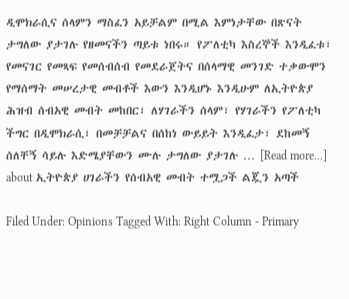ዲሞክራሲና ሰላምን ማስፈን አይቻልም በሚል እምነታቸው በጽናት ታግለው ያታገሉ የዘመናችን ጣይቱ ነበሩ። የፖለቲካ እስረኞች እንዲፈቱ፣ የመናገር የመጻፍ የመሰብሰብ የመደራጀትና በሰላማዊ መንገድ ተቃውሞን የማሰማት መሠረታዊ መብቶች እውን እንዲሆኑ እንዲሁም ለኢትዮጵያ ሕዝብ ሰብአዊ መብት መከበር፣ ለሃገራችን ሰላም፣ የሃገራችን የፖለቲካ ችግር በዲሞክራሲ፣ በመቻቻልና በሰከነ ውይይት እንዲፈታ፣ ደከመኝ ሰለቸኝ ሳይሉ እድሜያቸውን ሙሉ ታግለው ያታገሉ … [Read more...] about ኢትዮጵያ ሀገራችን የሰብአዊ መብት ተሟጋች ልጇን አጣች

Filed Under: Opinions Tagged With: Right Column - Primary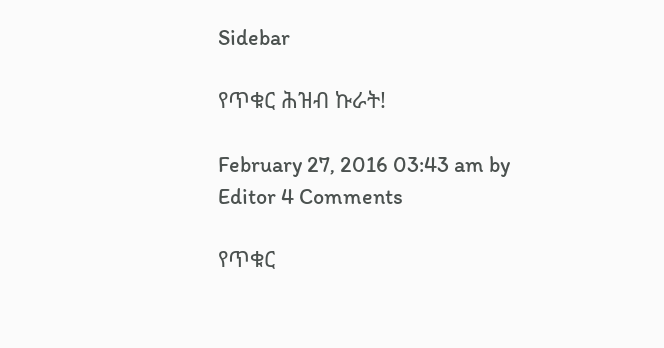Sidebar

የጥቁር ሕዝብ ኩራት!

February 27, 2016 03:43 am by Editor 4 Comments

የጥቁር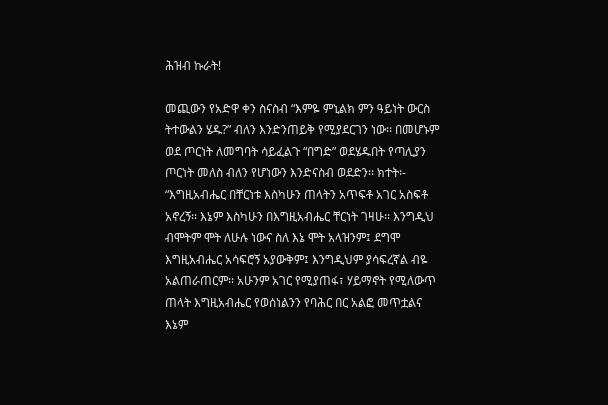ሕዝብ ኩራት!

መጪውን የአድዋ ቀን ስናስብ “እምዬ ምኒልክ ምን ዓይነት ውርስ ትተውልን ሄዱ?” ብለን እንድንጠይቅ የሚያደርገን ነው፡፡ በመሆኑም ወደ ጦርነት ለመግባት ሳይፈልጉ “በግድ” ወደሄዱበት የጣሊያን ጦርነት መለስ ብለን የሆነውን እንድናስብ ወደድን፡፡ ክተት፡- “እግዚአብሔር በቸርነቱ እስካሁን ጠላትን አጥፍቶ አገር አስፍቶ አኖረኝ፡፡ እኔም እስካሁን በእግዚአብሔር ቸርነት ገዛሁ፡፡ እንግዲህ ብሞትም ሞት ለሁሉ ነውና ስለ እኔ ሞት አላዝንም፤ ደግሞ እግዚአብሔር አሳፍሮኝ አያውቅም፤ እንግዲህም ያሳፍረኛል ብዬ አልጠራጠርም፡፡ አሁንም አገር የሚያጠፋ፣ ሃይማኖት የሚለውጥ ጠላት እግዚአብሔር የወሰነልንን የባሕር በር አልፎ መጥቷልና እኔም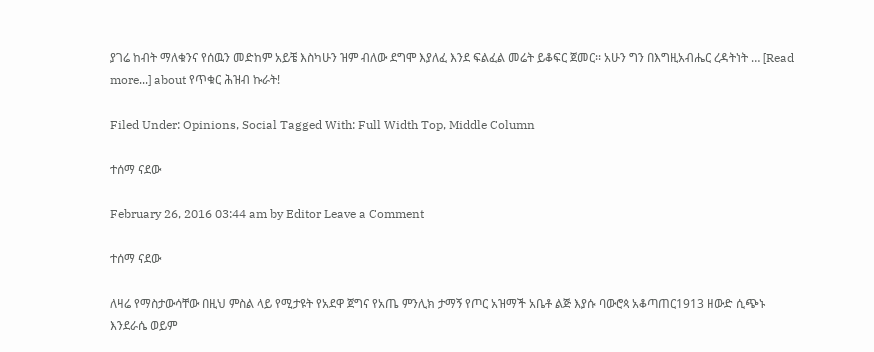ያገሬ ከብት ማለቁንና የሰዉን መድከም አይቼ እስካሁን ዝም ብለው ደግሞ እያለፈ እንደ ፍልፈል መሬት ይቆፍር ጀመር፡፡ አሁን ግን በእግዚአብሔር ረዳትነት … [Read more...] about የጥቁር ሕዝብ ኩራት!

Filed Under: Opinions, Social Tagged With: Full Width Top, Middle Column

ተሰማ ናደው

February 26, 2016 03:44 am by Editor Leave a Comment

ተሰማ ናደው

ለዛሬ የማስታውሳቸው በዚህ ምስል ላይ የሚታዩት የአደዋ ጀግና የአጤ ምንሊክ ታማኝ የጦር አዝማች አቤቶ ልጅ እያሱ ባውሮጳ አቆጣጠር1913 ዘውድ ሲጭኑ እንደራሴ ወይም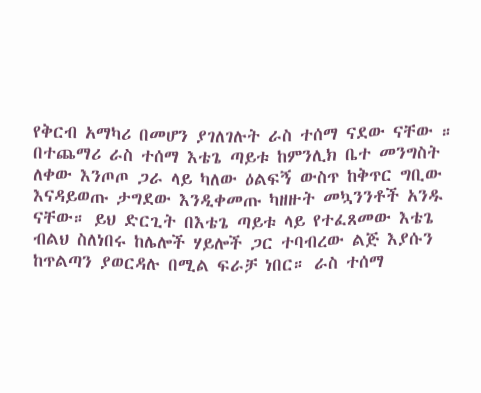የቅርብ አማካሪ በመሆን ያገለገሉት ራስ ተሰማ ናደው ናቸው ። በተጨማሪ ራስ ተሰማ እቴጌ ጣይቱ ከምንሊክ ቤተ መንግስት ለቀው እንጦጦ ጋራ ላይ ካለው ዕልፍኝ ውስጥ ከቅጥር ግቢው እናዳይወጡ ታግደው እንዲቀመጡ ካዘዙት መኳንንቶች አንዱ ናቸው። ይህ ድርጊት በእቴጌ ጣይቱ ላይ የተፈጸመው እቴጌ ብልህ ስለነበሩ ከሌሎች ሃይሎች ጋር ተባብረው ልጅ እያሱን ከጥልጣን ያወርዳሉ በሚል ፍራቻ ነበር። ራስ ተሰማ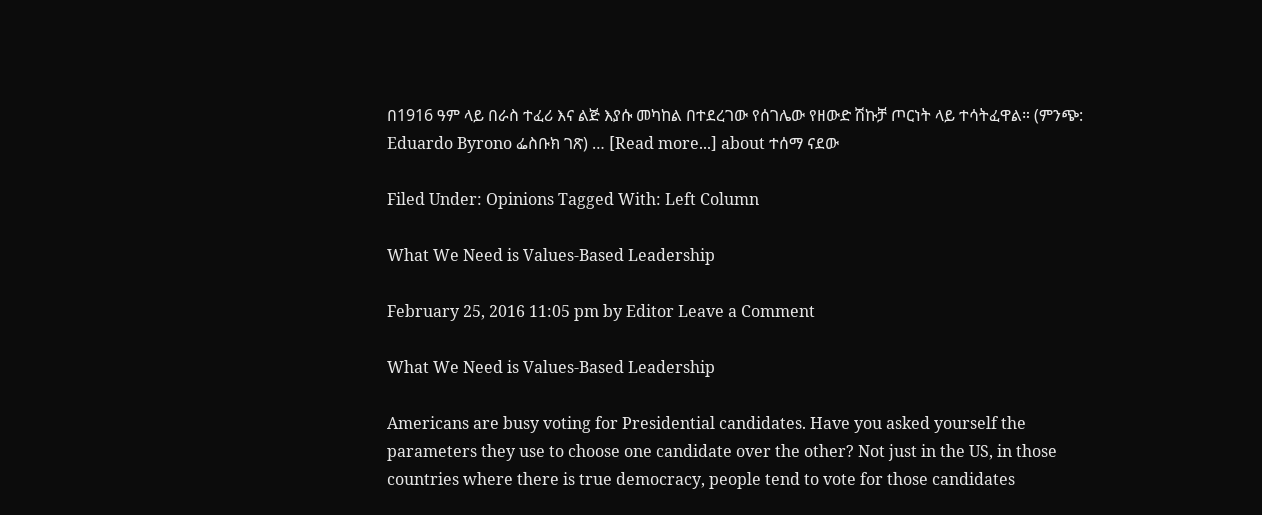በ1916 ዓም ላይ በራስ ተፈሪ እና ልጅ እያሱ መካከል በተደረገው የሰገሌው የዘውድ ሽኩቻ ጦርነት ላይ ተሳትፈዋል። (ምንጭ: Eduardo Byrono ፌስቡክ ገጽ) … [Read more...] about ተሰማ ናደው

Filed Under: Opinions Tagged With: Left Column

What We Need is Values-Based Leadership

February 25, 2016 11:05 pm by Editor Leave a Comment

What We Need is Values-Based Leadership

Americans are busy voting for Presidential candidates. Have you asked yourself the parameters they use to choose one candidate over the other? Not just in the US, in those countries where there is true democracy, people tend to vote for those candidates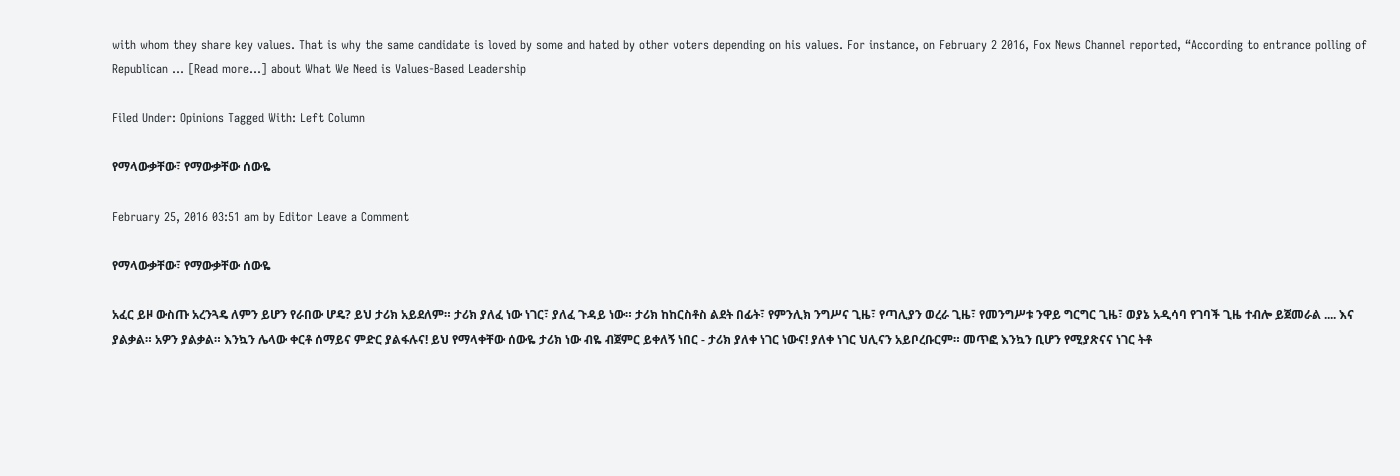with whom they share key values. That is why the same candidate is loved by some and hated by other voters depending on his values. For instance, on February 2 2016, Fox News Channel reported, “According to entrance polling of Republican … [Read more...] about What We Need is Values-Based Leadership

Filed Under: Opinions Tagged With: Left Column

የማላውቃቸው፣ የማውቃቸው ሰውዬ

February 25, 2016 03:51 am by Editor Leave a Comment

የማላውቃቸው፣ የማውቃቸው ሰውዬ

አፈር ይዞ ውስጡ አረንጓዴ ለምን ይሆን የራበው ሆዴ? ይህ ታሪክ አይደለም። ታሪክ ያለፈ ነው ነገር፣ ያለፈ ጉዳይ ነው። ታሪክ ከከርስቶስ ልደት በፊት፣ የምንሊክ ንግሥና ጊዜ፣ የጣሊያን ወረራ ጊዜ፣ የመንግሥቱ ንዋይ ግርግር ጊዜ፣ ወያኔ አዲሳባ የገባች ጊዜ ተብሎ ይጀመራል .... እና ያልቃል። አዎን ያልቃል። እንኳን ሌላው ቀርቶ ሰማይና ምድር ያልፋሉና! ይህ የማላቀቸው ሰውዬ ታሪክ ነው ብዬ ብጀምር ይቀለኝ ነበር - ታሪክ ያለቀ ነገር ነውና! ያለቀ ነገር ህሊናን አይቦረቡርም። መጥፎ እንኳን ቢሆን የሚያጽናና ነገር ትቶ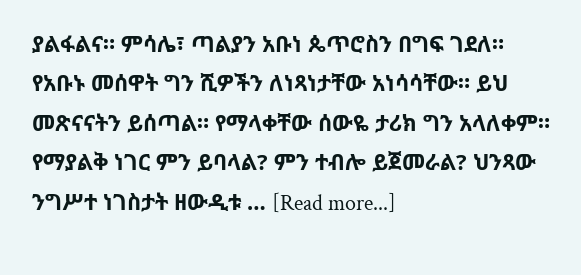ያልፋልና። ምሳሌ፣ ጣልያን አቡነ ጴጥሮስን በግፍ ገደለ። የአቡኑ መሰዋት ግን ሺዎችን ለነጻነታቸው አነሳሳቸው። ይህ መጽናናትን ይሰጣል። የማላቀቸው ሰውዬ ታሪክ ግን አላለቀም። የማያልቅ ነገር ምን ይባላል? ምን ተብሎ ይጀመራል? ህንጻው ንግሥተ ነገስታት ዘውዲቱ … [Read more...]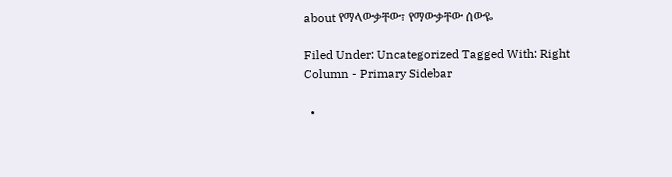about የማላውቃቸው፣ የማውቃቸው ሰውዬ

Filed Under: Uncategorized Tagged With: Right Column - Primary Sidebar

  •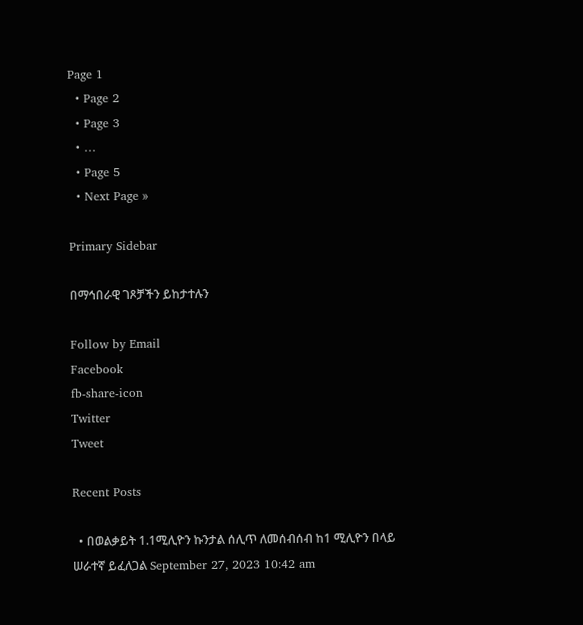Page 1
  • Page 2
  • Page 3
  • …
  • Page 5
  • Next Page »

Primary Sidebar

በማኅበራዊ ገጾቻችን ይከታተሉን

Follow by Email
Facebook
fb-share-icon
Twitter
Tweet

Recent Posts

  • በወልቃይት 1.1ሚሊዮን ኩንታል ሰሊጥ ለመሰብሰብ ከ1 ሚሊዮን በላይ ሠራተኛ ይፈለጋል September 27, 2023 10:42 am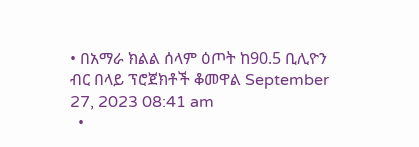• በአማራ ክልል ሰላም ዕጦት ከ90.5 ቢሊዮን ብር በላይ ፕሮጀክቶች ቆመዋል September 27, 2023 08:41 am
  •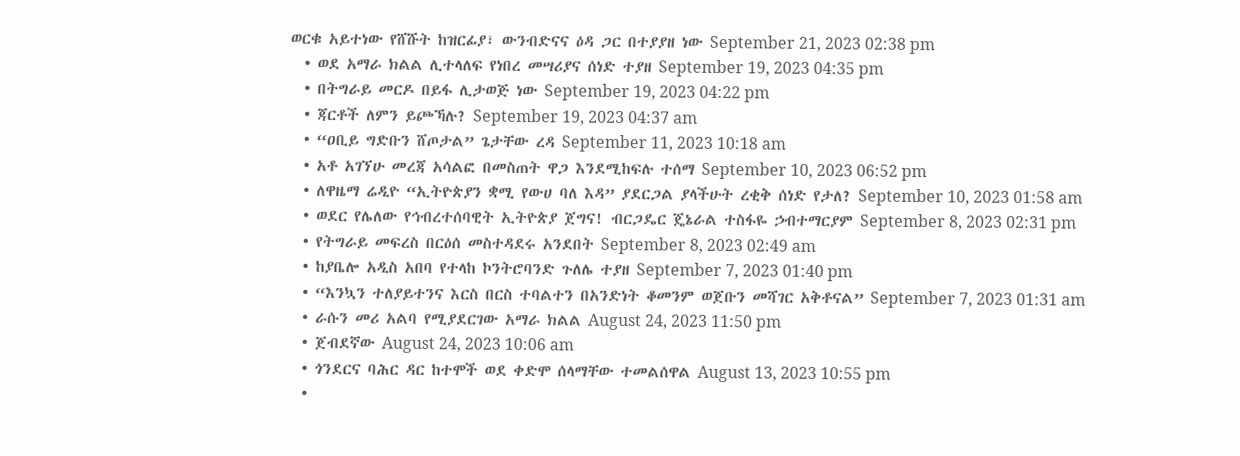ወርቁ አይተነው የሸሹት ከዝርፊያ፣ ውንብድናና ዕዳ ጋር በተያያዘ ነው September 21, 2023 02:38 pm
  • ወደ አማራ ክልል ሊተላለፍ የነበረ መሣሪያና ሰነድ ተያዘ September 19, 2023 04:35 pm
  • በትግራይ መርዶ በይፋ ሊታወጅ ነው September 19, 2023 04:22 pm
  • ጃርቶች ለምን ይጮኻሉ? September 19, 2023 04:37 am
  • “ዐቢይ ግድቡን ሸጦታል” ጌታቸው ረዳ September 11, 2023 10:18 am
  • አቶ አገኘሁ መረጃ አሳልፎ በመስጠት ዋጋ እንደሚከፍሉ ተሰማ September 10, 2023 06:52 pm
  • ለዋዜማ ሬዲዮ “ኢትዮጵያን ቋሚ የውሀ ባለ እዳ” ያደርጋል ያላችሁት ረቂቅ ሰነድ የታለ? September 10, 2023 01:58 am
  • ወደር የሌለው የኅብረተሰባዊት ኢትዮጵያ ጀግና! ብርጋዴር ጄኔራል ተስፋዬ ኃብተማርያም September 8, 2023 02:31 pm
  • የትግራይ መፍረስ በርዕሰ መስተዳደሩ አንደበት September 8, 2023 02:49 am
  • ከያቤሎ አዲስ አበባ የተላከ ኮንትሮባንድ ጉለሌ ተያዘ September 7, 2023 01:40 pm
  • “እንኳን ተለያይተንና እርስ በርስ ተባልተን በአንድነት ቆመንም ወጀቡን መሻገር አቅቶናል” September 7, 2023 01:31 am
  • ራሱን መሪ አልባ የሚያደርገው አማራ ክልል August 24, 2023 11:50 pm
  • ጀብደኛው August 24, 2023 10:06 am
  • ጎንደርና ባሕር ዳር ከተሞች ወደ ቀድሞ ሰላማቸው ተመልሰዋል August 13, 2023 10:55 pm
  •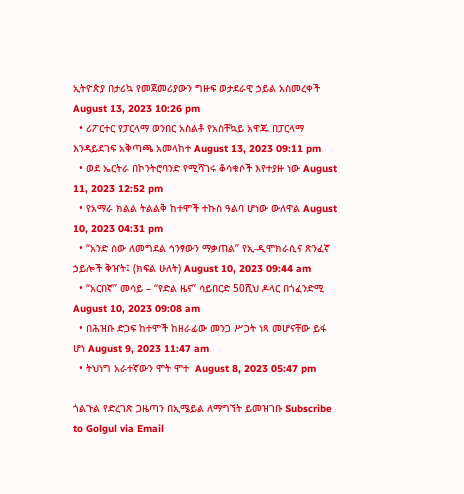ኢትዮጵያ በታሪኳ የመጀመሪያውን ግዙፍ ወታደራዊ ኃይል አስመረቀች August 13, 2023 10:26 pm
  • ሪፖርተር የፓርላማ ወንበር አስልቶ የአስቸኳይ አዋጁ በፓርላማ እንዳይደገፍ አቅጣጫ አመላከተ August 13, 2023 09:11 pm
  • ወደ ኤርትራ በኮንትሮባንድ የሚሻገሩ ቆሳቁሶች እየተያዙ ነው August 11, 2023 12:52 pm
  • የአማራ ክልል ትልልቅ ከተሞች ተኩስ ዓልባ ሆነው ውለዋል August 10, 2023 04:31 pm
  • “አንድ ሰው ለመግደል ኅንፃውን ማቃጠል” የኢ-ዲሞክራሲና ጽንፈኛ ኃይሎች ቅዠት፤ (ክፍል ሁለት) August 10, 2023 09:44 am
  • “አርበኛ” መሳይ – “የድል ዜና” ሳይበርድ 50ሺህ ዶላር በጎፈንድሚ August 10, 2023 09:08 am
  • በሕዝቡ ድጋፍ ከተሞች ከዘራፊው መንጋ ሥጋት ነጻ መሆናቸው ይፋ ሆነ August 9, 2023 11:47 am
  • ትህነግ አራተኛውን ሞት ሞተ  August 8, 2023 05:47 pm

ጎልጉል የድረገጽ ጋዜጣን በኢሜይል ለማግኘት ይመዝገቡ Subscribe to Golgul via Email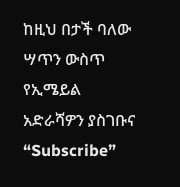ከዚህ በታች ባለው ሣጥን ውስጥ የኢሜይል አድራሻዎን ያስገቡና “Subscribe”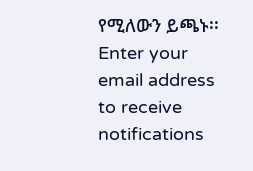የሚለውን ይጫኑ፡፡
Enter your email address to receive notifications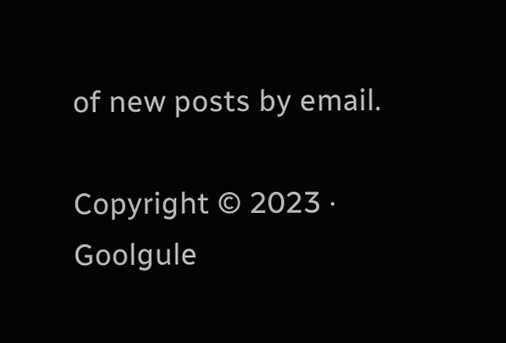of new posts by email.

Copyright © 2023 · Goolgule